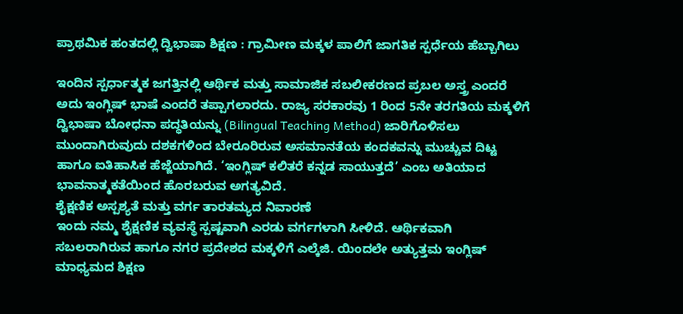ಪ್ರಾಥಮಿಕ ಹಂತದಲ್ಲಿ ದ್ವಿಭಾಷಾ ಶಿಕ್ಷಣ : ಗ್ರಾಮೀಣ ಮಕ್ಕಳ ಪಾಲಿಗೆ ಜಾಗತಿಕ ಸ್ಪರ್ಧೆಯ ಹೆಬ್ಬಾಗಿಲು

ಇಂದಿನ ಸ್ಪರ್ಧಾತ್ಮಕ ಜಗತ್ತಿನಲ್ಲಿ ಆರ್ಥಿಕ ಮತ್ತು ಸಾಮಾಜಿಕ ಸಬಲೀಕರಣದ ಪ್ರಬಲ ಅಸ್ತ್ರ ಎಂದರೆ ಅದು ಇಂಗ್ಲಿಷ್ ಭಾಷೆ ಎಂದರೆ ತಪ್ಪಾಗಲಾರದು. ರಾಜ್ಯ ಸರಕಾರವು 1 ರಿಂದ 5ನೇ ತರಗತಿಯ ಮಕ್ಕಳಿಗೆ ದ್ವಿಭಾಷಾ ಬೋಧನಾ ಪದ್ಧತಿಯನ್ನು (Bilingual Teaching Method) ಜಾರಿಗೊಳಿಸಲು ಮುಂದಾಗಿರುವುದು ದಶಕಗಳಿಂದ ಬೇರೂರಿರುವ ಅಸಮಾನತೆಯ ಕಂದಕವನ್ನು ಮುಚ್ಚುವ ದಿಟ್ಟ ಹಾಗೂ ಐತಿಹಾಸಿಕ ಹೆಜ್ಜೆಯಾಗಿದೆ. ‘ಇಂಗ್ಲಿಷ್ ಕಲಿತರೆ ಕನ್ನಡ ಸಾಯುತ್ತದೆ’ ಎಂಬ ಅತಿಯಾದ ಭಾವನಾತ್ಮಕತೆಯಿಂದ ಹೊರಬರುವ ಅಗತ್ಯವಿದೆ.
ಶೈಕ್ಷಣಿಕ ಅಸ್ಪಶ್ಯತೆ ಮತ್ತು ವರ್ಗ ತಾರತಮ್ಯದ ನಿವಾರಣೆ
ಇಂದು ನಮ್ಮ ಶೈಕ್ಷಣಿಕ ವ್ಯವಸ್ಥೆ ಸ್ಪಷ್ಟವಾಗಿ ಎರಡು ವರ್ಗಗಳಾಗಿ ಸೀಳಿದೆ. ಆರ್ಥಿಕವಾಗಿ ಸಬಲರಾಗಿರುವ ಹಾಗೂ ನಗರ ಪ್ರದೇಶದ ಮಕ್ಕಳಿಗೆ ಎಲ್ಕೆಜಿ. ಯಿಂದಲೇ ಅತ್ಯುತ್ತಮ ಇಂಗ್ಲಿಷ್ ಮಾಧ್ಯಮದ ಶಿಕ್ಷಣ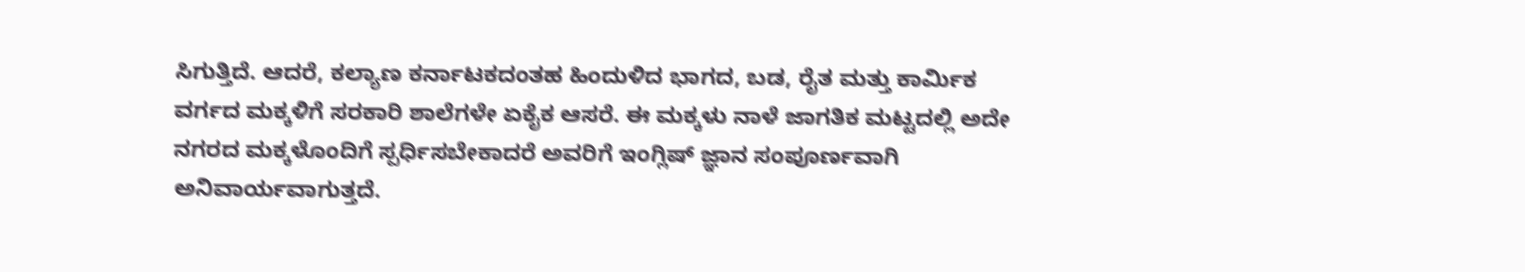ಸಿಗುತ್ತಿದೆ. ಆದರೆ, ಕಲ್ಯಾಣ ಕರ್ನಾಟಕದಂತಹ ಹಿಂದುಳಿದ ಭಾಗದ, ಬಡ, ರೈತ ಮತ್ತು ಕಾರ್ಮಿಕ ವರ್ಗದ ಮಕ್ಕಳಿಗೆ ಸರಕಾರಿ ಶಾಲೆಗಳೇ ಏಕೈಕ ಆಸರೆ. ಈ ಮಕ್ಕಳು ನಾಳೆ ಜಾಗತಿಕ ಮಟ್ಟದಲ್ಲಿ ಅದೇ ನಗರದ ಮಕ್ಕಳೊಂದಿಗೆ ಸ್ಪರ್ಧಿಸಬೇಕಾದರೆ ಅವರಿಗೆ ಇಂಗ್ಲಿಷ್ ಜ್ಞಾನ ಸಂಪೂರ್ಣವಾಗಿ ಅನಿವಾರ್ಯವಾಗುತ್ತದೆ.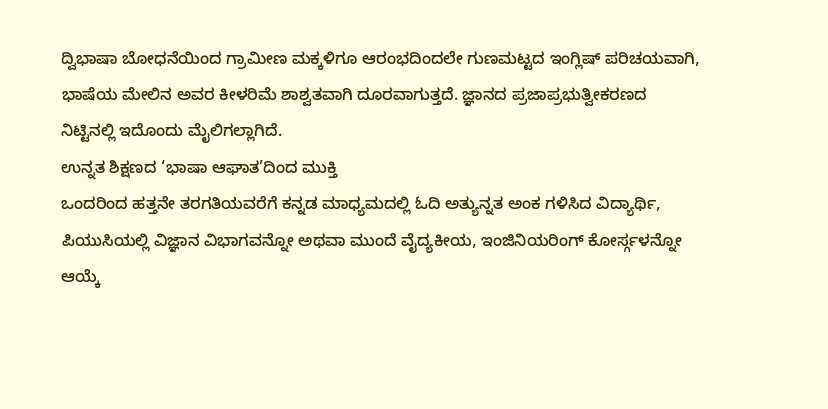ದ್ವಿಭಾಷಾ ಬೋಧನೆಯಿಂದ ಗ್ರಾಮೀಣ ಮಕ್ಕಳಿಗೂ ಆರಂಭದಿಂದಲೇ ಗುಣಮಟ್ಟದ ಇಂಗ್ಲಿಷ್ ಪರಿಚಯವಾಗಿ, ಭಾಷೆಯ ಮೇಲಿನ ಅವರ ಕೀಳರಿಮೆ ಶಾಶ್ವತವಾಗಿ ದೂರವಾಗುತ್ತದೆ. ಜ್ಞಾನದ ಪ್ರಜಾಪ್ರಭುತ್ವೀಕರಣದ ನಿಟ್ಟಿನಲ್ಲಿ ಇದೊಂದು ಮೈಲಿಗಲ್ಲಾಗಿದೆ.
ಉನ್ನತ ಶಿಕ್ಷಣದ ‘ಭಾಷಾ ಆಘಾತ’ದಿಂದ ಮುಕ್ತಿ
ಒಂದರಿಂದ ಹತ್ತನೇ ತರಗತಿಯವರೆಗೆ ಕನ್ನಡ ಮಾಧ್ಯಮದಲ್ಲಿ ಓದಿ ಅತ್ಯುನ್ನತ ಅಂಕ ಗಳಿಸಿದ ವಿದ್ಯಾರ್ಥಿ, ಪಿಯುಸಿಯಲ್ಲಿ ವಿಜ್ಞಾನ ವಿಭಾಗವನ್ನೋ ಅಥವಾ ಮುಂದೆ ವೈದ್ಯಕೀಯ, ಇಂಜಿನಿಯರಿಂಗ್ ಕೋರ್ಸ್ಗಳನ್ನೋ ಆಯ್ಕೆ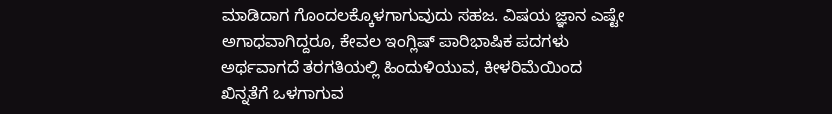ಮಾಡಿದಾಗ ಗೊಂದಲಕ್ಕೊಳಗಾಗುವುದು ಸಹಜ. ವಿಷಯ ಜ್ಞಾನ ಎಷ್ಟೇ ಅಗಾಧವಾಗಿದ್ದರೂ, ಕೇವಲ ಇಂಗ್ಲಿಷ್ ಪಾರಿಭಾಷಿಕ ಪದಗಳು ಅರ್ಥವಾಗದೆ ತರಗತಿಯಲ್ಲಿ ಹಿಂದುಳಿಯುವ, ಕೀಳರಿಮೆಯಿಂದ ಖಿನ್ನತೆಗೆ ಒಳಗಾಗುವ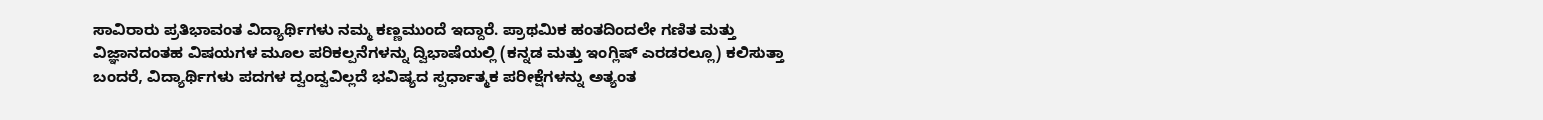ಸಾವಿರಾರು ಪ್ರತಿಭಾವಂತ ವಿದ್ಯಾರ್ಥಿಗಳು ನಮ್ಮ ಕಣ್ಣಮುಂದೆ ಇದ್ದಾರೆ. ಪ್ರಾಥಮಿಕ ಹಂತದಿಂದಲೇ ಗಣಿತ ಮತ್ತು ವಿಜ್ಞಾನದಂತಹ ವಿಷಯಗಳ ಮೂಲ ಪರಿಕಲ್ಪನೆಗಳನ್ನು ದ್ವಿಭಾಷೆಯಲ್ಲಿ (ಕನ್ನಡ ಮತ್ತು ಇಂಗ್ಲಿಷ್ ಎರಡರಲ್ಲೂ) ಕಲಿಸುತ್ತಾ ಬಂದರೆ, ವಿದ್ಯಾರ್ಥಿಗಳು ಪದಗಳ ದ್ವಂದ್ವವಿಲ್ಲದೆ ಭವಿಷ್ಯದ ಸ್ಪರ್ಧಾತ್ಮಕ ಪರೀಕ್ಷೆಗಳನ್ನು ಅತ್ಯಂತ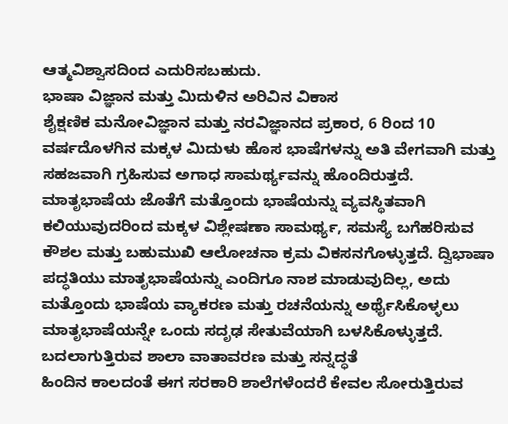ಆತ್ಮವಿಶ್ವಾಸದಿಂದ ಎದುರಿಸಬಹುದು.
ಭಾಷಾ ವಿಜ್ಞಾನ ಮತ್ತು ಮಿದುಳಿನ ಅರಿವಿನ ವಿಕಾಸ
ಶೈಕ್ಷಣಿಕ ಮನೋವಿಜ್ಞಾನ ಮತ್ತು ನರವಿಜ್ಞಾನದ ಪ್ರಕಾರ, 6 ರಿಂದ 10 ವರ್ಷದೊಳಗಿನ ಮಕ್ಕಳ ಮಿದುಳು ಹೊಸ ಭಾಷೆಗಳನ್ನು ಅತಿ ವೇಗವಾಗಿ ಮತ್ತು ಸಹಜವಾಗಿ ಗ್ರಹಿಸುವ ಅಗಾಧ ಸಾಮರ್ಥ್ಯವನ್ನು ಹೊಂದಿರುತ್ತದೆ. ಮಾತೃಭಾಷೆಯ ಜೊತೆಗೆ ಮತ್ತೊಂದು ಭಾಷೆಯನ್ನು ವ್ಯವಸ್ಥಿತವಾಗಿ ಕಲಿಯುವುದರಿಂದ ಮಕ್ಕಳ ವಿಶ್ಲೇಷಣಾ ಸಾಮರ್ಥ್ಯ, ಸಮಸ್ಯೆ ಬಗೆಹರಿಸುವ ಕೌಶಲ ಮತ್ತು ಬಹುಮುಖಿ ಆಲೋಚನಾ ಕ್ರಮ ವಿಕಸನಗೊಳ್ಳುತ್ತದೆ. ದ್ವಿಭಾಷಾ ಪದ್ಧತಿಯು ಮಾತೃಭಾಷೆಯನ್ನು ಎಂದಿಗೂ ನಾಶ ಮಾಡುವುದಿಲ್ಲ, ಅದು ಮತ್ತೊಂದು ಭಾಷೆಯ ವ್ಯಾಕರಣ ಮತ್ತು ರಚನೆಯನ್ನು ಅರ್ಥೈಸಿಕೊಳ್ಳಲು ಮಾತೃಭಾಷೆಯನ್ನೇ ಒಂದು ಸದೃಢ ಸೇತುವೆಯಾಗಿ ಬಳಸಿಕೊಳ್ಳುತ್ತದೆ.
ಬದಲಾಗುತ್ತಿರುವ ಶಾಲಾ ವಾತಾವರಣ ಮತ್ತು ಸನ್ನದ್ಧತೆ
ಹಿಂದಿನ ಕಾಲದಂತೆ ಈಗ ಸರಕಾರಿ ಶಾಲೆಗಳೆಂದರೆ ಕೇವಲ ಸೋರುತ್ತಿರುವ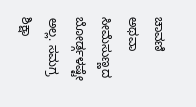ಚಾವಣಿ ಅಥವಾ ಸೀಮೆಸುಣ್ಣದ ಬೋರ್ಡ್ಗಳಷ್ಟೇ ಅಲ್ಲ. ಸಮಗ್ರ ಶಿಕ್ಷಾ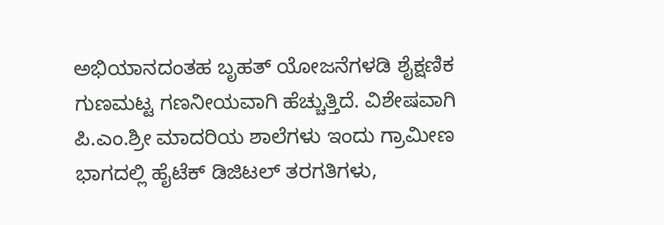ಅಭಿಯಾನದಂತಹ ಬೃಹತ್ ಯೋಜನೆಗಳಡಿ ಶೈಕ್ಷಣಿಕ ಗುಣಮಟ್ಟ ಗಣನೀಯವಾಗಿ ಹೆಚ್ಚುತ್ತಿದೆ. ವಿಶೇಷವಾಗಿ ಪಿ.ಎಂ.ಶ್ರೀ ಮಾದರಿಯ ಶಾಲೆಗಳು ಇಂದು ಗ್ರಾಮೀಣ ಭಾಗದಲ್ಲಿ ಹೈಟೆಕ್ ಡಿಜಿಟಲ್ ತರಗತಿಗಳು,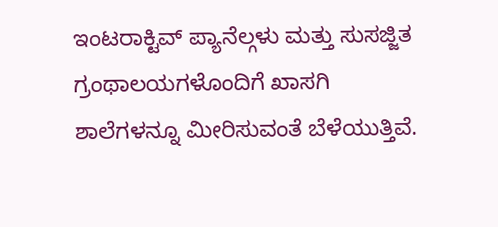ಇಂಟರಾಕ್ಟಿವ್ ಪ್ಯಾನೆಲ್ಗಳು ಮತ್ತು ಸುಸಜ್ಜಿತ ಗ್ರಂಥಾಲಯಗಳೊಂದಿಗೆ ಖಾಸಗಿ ಶಾಲೆಗಳನ್ನೂ ಮೀರಿಸುವಂತೆ ಬೆಳೆಯುತ್ತಿವೆ.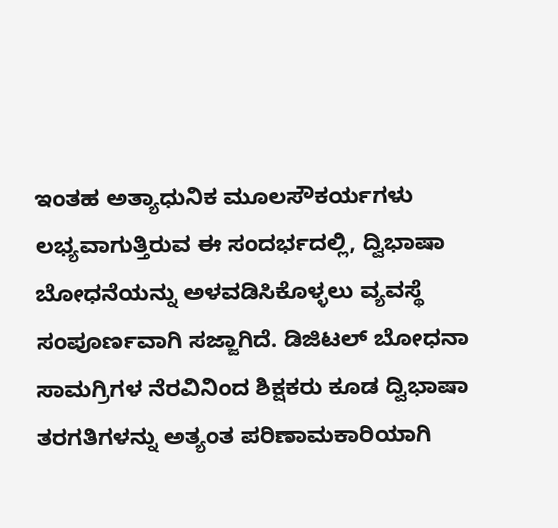ಇಂತಹ ಅತ್ಯಾಧುನಿಕ ಮೂಲಸೌಕರ್ಯಗಳು ಲಭ್ಯವಾಗುತ್ತಿರುವ ಈ ಸಂದರ್ಭದಲ್ಲಿ, ದ್ವಿಭಾಷಾ ಬೋಧನೆಯನ್ನು ಅಳವಡಿಸಿಕೊಳ್ಳಲು ವ್ಯವಸ್ಥೆ ಸಂಪೂರ್ಣವಾಗಿ ಸಜ್ಜಾಗಿದೆ. ಡಿಜಿಟಲ್ ಬೋಧನಾ ಸಾಮಗ್ರಿಗಳ ನೆರವಿನಿಂದ ಶಿಕ್ಷಕರು ಕೂಡ ದ್ವಿಭಾಷಾ ತರಗತಿಗಳನ್ನು ಅತ್ಯಂತ ಪರಿಣಾಮಕಾರಿಯಾಗಿ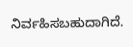ನಿರ್ವಹಿಸಬಹುದಾಗಿದೆ.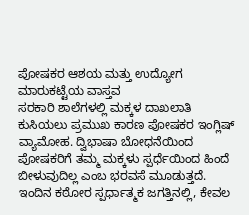ಪೋಷಕರ ಆಶಯ ಮತ್ತು ಉದ್ಯೋಗ ಮಾರುಕಟ್ಟೆಯ ವಾಸ್ತವ
ಸರಕಾರಿ ಶಾಲೆಗಳಲ್ಲಿ ಮಕ್ಕಳ ದಾಖಲಾತಿ ಕುಸಿಯಲು ಪ್ರಮುಖ ಕಾರಣ ಪೋಷಕರ ಇಂಗ್ಲಿಷ್ ವ್ಯಾಮೋಹ. ದ್ವಿಭಾಷಾ ಬೋಧನೆಯಿಂದ ಪೋಷಕರಿಗೆ ತಮ್ಮ ಮಕ್ಕಳು ಸ್ಪರ್ಧೆಯಿಂದ ಹಿಂದೆ ಬೀಳುವುದಿಲ್ಲ ಎಂಬ ಭರವಸೆ ಮೂಡುತ್ತದೆ. ಇಂದಿನ ಕಠೋರ ಸ್ಪರ್ಧಾತ್ಮಕ ಜಗತ್ತಿನಲ್ಲಿ, ಕೇವಲ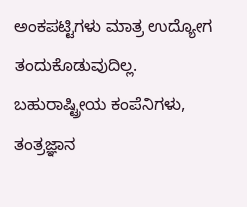ಅಂಕಪಟ್ಟಿಗಳು ಮಾತ್ರ ಉದ್ಯೋಗ ತಂದುಕೊಡುವುದಿಲ್ಲ. ಬಹುರಾಷ್ಟ್ರೀಯ ಕಂಪೆನಿಗಳು, ತಂತ್ರಜ್ಞಾನ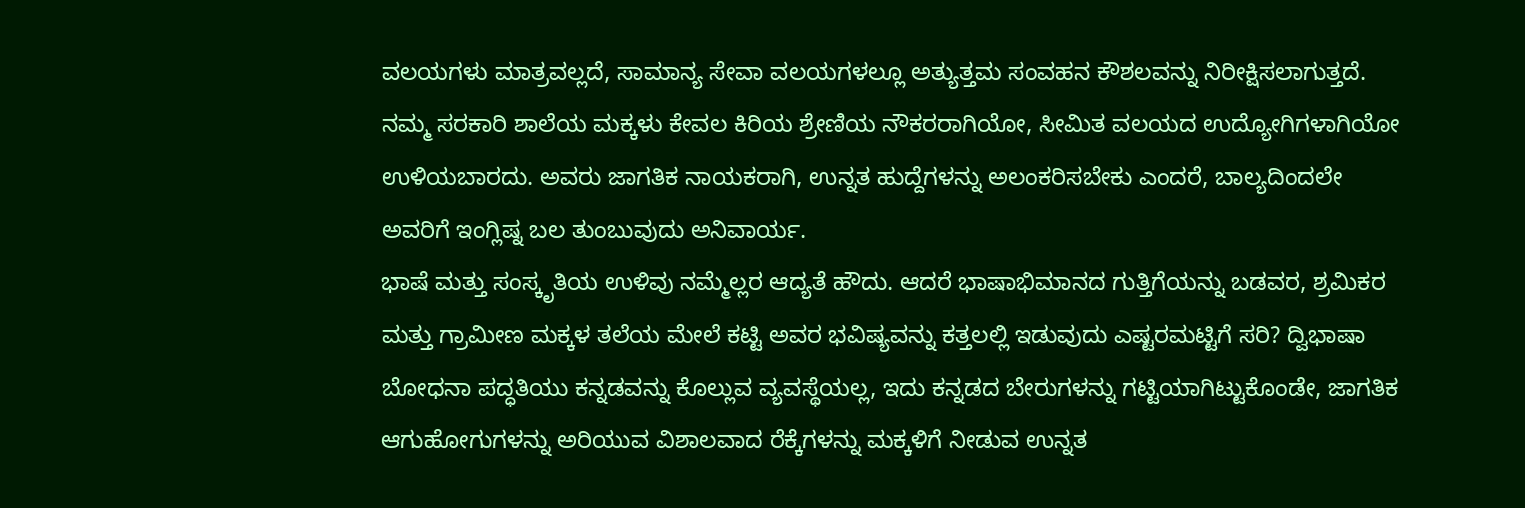ವಲಯಗಳು ಮಾತ್ರವಲ್ಲದೆ, ಸಾಮಾನ್ಯ ಸೇವಾ ವಲಯಗಳಲ್ಲೂ ಅತ್ಯುತ್ತಮ ಸಂವಹನ ಕೌಶಲವನ್ನು ನಿರೀಕ್ಷಿಸಲಾಗುತ್ತದೆ. ನಮ್ಮ ಸರಕಾರಿ ಶಾಲೆಯ ಮಕ್ಕಳು ಕೇವಲ ಕಿರಿಯ ಶ್ರೇಣಿಯ ನೌಕರರಾಗಿಯೋ, ಸೀಮಿತ ವಲಯದ ಉದ್ಯೋಗಿಗಳಾಗಿಯೋ ಉಳಿಯಬಾರದು. ಅವರು ಜಾಗತಿಕ ನಾಯಕರಾಗಿ, ಉನ್ನತ ಹುದ್ದೆಗಳನ್ನು ಅಲಂಕರಿಸಬೇಕು ಎಂದರೆ, ಬಾಲ್ಯದಿಂದಲೇ ಅವರಿಗೆ ಇಂಗ್ಲಿಷ್ನ ಬಲ ತುಂಬುವುದು ಅನಿವಾರ್ಯ.
ಭಾಷೆ ಮತ್ತು ಸಂಸ್ಕೃತಿಯ ಉಳಿವು ನಮ್ಮೆಲ್ಲರ ಆದ್ಯತೆ ಹೌದು. ಆದರೆ ಭಾಷಾಭಿಮಾನದ ಗುತ್ತಿಗೆಯನ್ನು ಬಡವರ, ಶ್ರಮಿಕರ ಮತ್ತು ಗ್ರಾಮೀಣ ಮಕ್ಕಳ ತಲೆಯ ಮೇಲೆ ಕಟ್ಟಿ ಅವರ ಭವಿಷ್ಯವನ್ನು ಕತ್ತಲಲ್ಲಿ ಇಡುವುದು ಎಷ್ಟರಮಟ್ಟಿಗೆ ಸರಿ? ದ್ವಿಭಾಷಾ ಬೋಧನಾ ಪದ್ಧತಿಯು ಕನ್ನಡವನ್ನು ಕೊಲ್ಲುವ ವ್ಯವಸ್ಥೆಯಲ್ಲ, ಇದು ಕನ್ನಡದ ಬೇರುಗಳನ್ನು ಗಟ್ಟಿಯಾಗಿಟ್ಟುಕೊಂಡೇ, ಜಾಗತಿಕ ಆಗುಹೋಗುಗಳನ್ನು ಅರಿಯುವ ವಿಶಾಲವಾದ ರೆಕ್ಕೆಗಳನ್ನು ಮಕ್ಕಳಿಗೆ ನೀಡುವ ಉನ್ನತ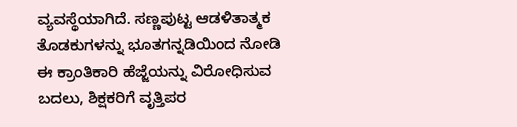ವ್ಯವಸ್ಥೆಯಾಗಿದೆ. ಸಣ್ಣಪುಟ್ಟ ಆಡಳಿತಾತ್ಮಕ ತೊಡಕುಗಳನ್ನು ಭೂತಗನ್ನಡಿಯಿಂದ ನೋಡಿ ಈ ಕ್ರಾಂತಿಕಾರಿ ಹೆಜ್ಜೆಯನ್ನು ವಿರೋಧಿಸುವ ಬದಲು, ಶಿಕ್ಷಕರಿಗೆ ವೃತ್ತಿಪರ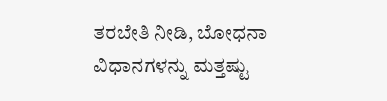ತರಬೇತಿ ನೀಡಿ, ಬೋಧನಾ ವಿಧಾನಗಳನ್ನು ಮತ್ತಷ್ಟು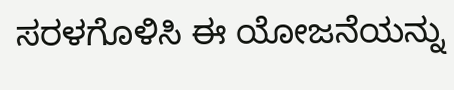ಸರಳಗೊಳಿಸಿ ಈ ಯೋಜನೆಯನ್ನು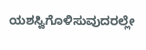ಯಶಸ್ವಿಗೊಳಿಸುವುದರಲ್ಲೇ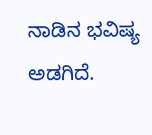ನಾಡಿನ ಭವಿಷ್ಯ ಅಡಗಿದೆ.